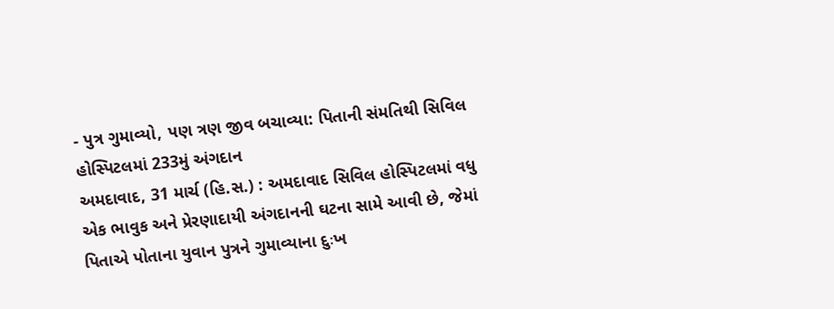- પુત્ર ગુમાવ્યો, પણ ત્રણ જીવ બચાવ્યા: પિતાની સંમતિથી સિવિલ હોસ્પિટલમાં 233મું અંગદાન
અમદાવાદ, 31 માર્ચ (હિ.સ.) : અમદાવાદ સિવિલ હોસ્પિટલમાં વધુ એક ભાવુક અને પ્રેરણાદાયી અંગદાનની ઘટના સામે આવી છે, જેમાં પિતાએ પોતાના યુવાન પુત્રને ગુમાવ્યાના દુઃખ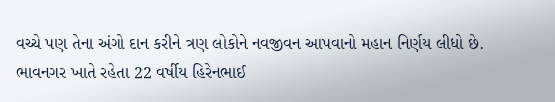વચ્ચે પણ તેના અંગો દાન કરીને ત્રણ લોકોને નવજીવન આપવાનો મહાન નિર્ણય લીધો છે.
ભાવનગર ખાતે રહેતા 22 વર્ષીય હિરેનભાઈ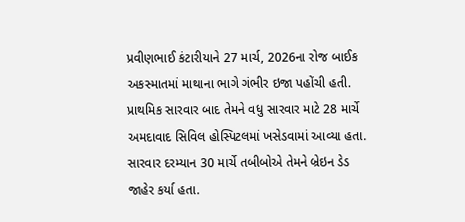પ્રવીણભાઈ કંટારીયાને 27 માર્ચ, 2026ના રોજ બાઈક અકસ્માતમાં માથાના ભાગે ગંભીર ઇજા પહોંચી હતી. પ્રાથમિક સારવાર બાદ તેમને વધુ સારવાર માટે 28 માર્ચે અમદાવાદ સિવિલ હોસ્પિટલમાં ખસેડવામાં આવ્યા હતા. સારવાર દરમ્યાન 30 માર્ચે તબીબોએ તેમને બ્રેઇન ડેડ જાહેર કર્યા હતા.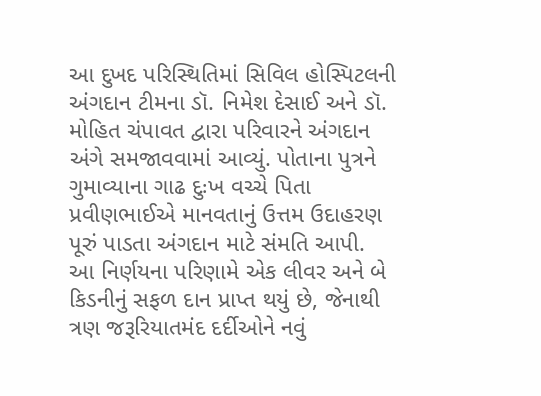આ દુખદ પરિસ્થિતિમાં સિવિલ હોસ્પિટલની અંગદાન ટીમના ડૉ. નિમેશ દેસાઈ અને ડૉ. મોહિત ચંપાવત દ્વારા પરિવારને અંગદાન અંગે સમજાવવામાં આવ્યું. પોતાના પુત્રને ગુમાવ્યાના ગાઢ દુઃખ વચ્ચે પિતા પ્રવીણભાઈએ માનવતાનું ઉત્તમ ઉદાહરણ પૂરું પાડતા અંગદાન માટે સંમતિ આપી.
આ નિર્ણયના પરિણામે એક લીવર અને બે કિડનીનું સફળ દાન પ્રાપ્ત થયું છે, જેનાથી ત્રણ જરૂરિયાતમંદ દર્દીઓને નવું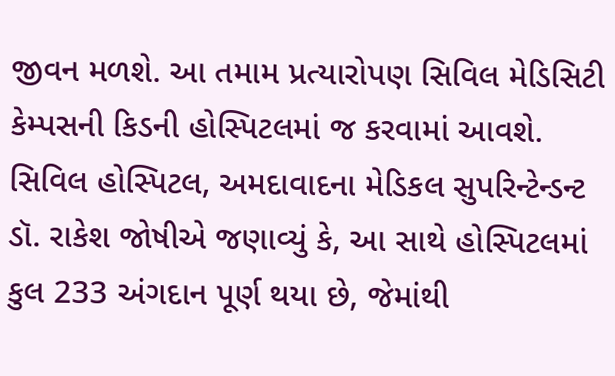જીવન મળશે. આ તમામ પ્રત્યારોપણ સિવિલ મેડિસિટી કેમ્પસની કિડની હોસ્પિટલમાં જ કરવામાં આવશે.
સિવિલ હોસ્પિટલ, અમદાવાદના મેડિકલ સુપરિન્ટેન્ડન્ટ ડૉ. રાકેશ જોષીએ જણાવ્યું કે, આ સાથે હોસ્પિટલમાં કુલ 233 અંગદાન પૂર્ણ થયા છે, જેમાંથી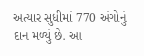અત્યાર સુધીમાં 770 અંગોનું દાન મળ્યું છે. આ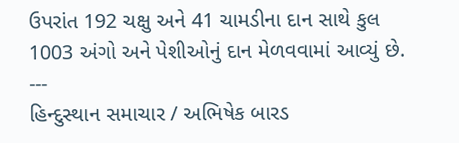ઉપરાંત 192 ચક્ષુ અને 41 ચામડીના દાન સાથે કુલ 1003 અંગો અને પેશીઓનું દાન મેળવવામાં આવ્યું છે.
---
હિન્દુસ્થાન સમાચાર / અભિષેક બારડ